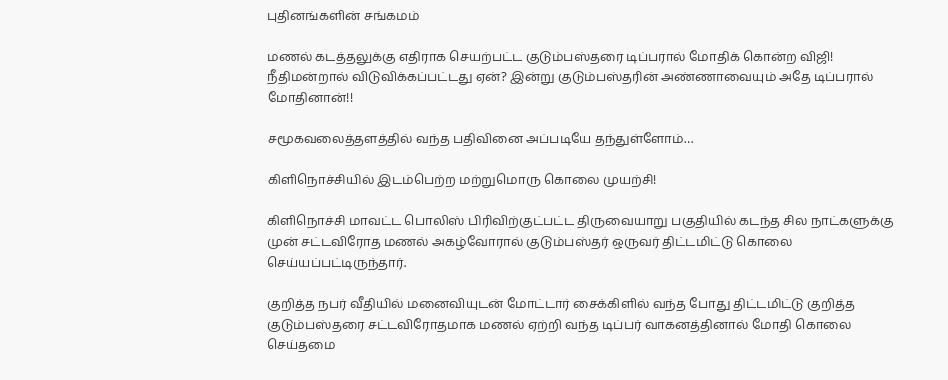புதினங்களின் சங்கமம்

மணல் கடத்தலுக்கு எதிராக செயற்பட்ட குடும்பஸ்தரை டிப்பரால் மோதிக் கொன்ற விஜி! நீதிமன்றால் விடுவிக்கப்பட்டது ஏன்? இன்று குடும்பஸ்தரின் அண்ணாவையும் அதே டிப்பரால் மோதினான்!!

சமூகவலைத்தளத்தில் வந்த பதிவினை அப்படியே தந்துள்ளோம்…

கிளிநொச்சியில் இடம்பெற்ற மற்றுமொரு கொலை முயற்சி!

கிளிநொச்சி மாவட்ட பொலிஸ் பிரிவிற்குட்பட்ட திருவையாறு பகுதியில் கடந்த சில நாட்களுக்கு முன் சட்டவிரோத மணல் அகழ்வோரால் குடும்பஸ்தர் ஒருவர் திட்டமிட்டு கொலை செய்யப்பட்டிருந்தார்.

குறித்த நபர் வீதியில் மனைவியுடன் மோட்டார் சைக்கிளில் வந்த போது திட்டமிட்டு குறித்த குடும்பஸ்தரை சட்டவிரோதமாக மணல் ஏற்றி வந்த டிப்பர் வாகனத்தினால் மோதி கொலை செய்தமை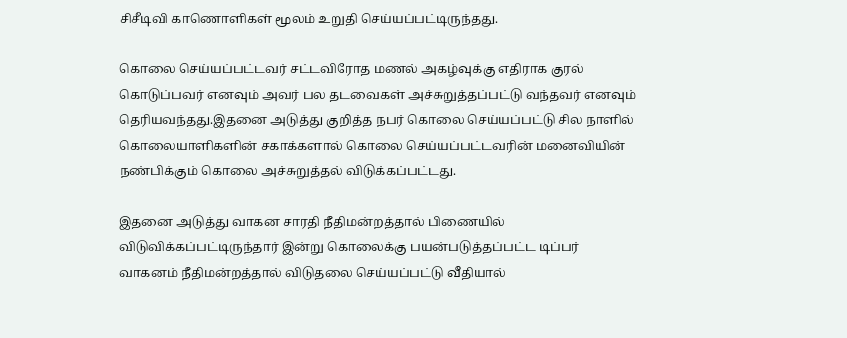சிசீடிவி காணொளிகள் மூலம் உறுதி செய்யப்பட்டிருந்தது.

கொலை செய்யப்பட்டவர் சட்டவிரோத மணல் அகழ்வுக்கு எதிராக குரல் கொடுப்பவர் எனவும் அவர் பல தடவைகள் அச்சுறுத்தப்பட்டு வந்தவர் எனவும் தெரியவந்தது.இதனை அடுத்து குறித்த நபர் கொலை செய்யப்பட்டு சில நாளில் கொலையாளிகளின் சகாக்களால் கொலை செய்யப்பட்டவரின் மனைவியின் நண்பிக்கும் கொலை அச்சுறுத்தல் விடுக்கப்பட்டது.

இதனை அடுத்து வாகன சாரதி நீதிமன்றத்தால் பிணையில் விடுவிக்கப்பட்டிருந்தார் இன்று கொலைக்கு பயன்படுத்தப்பட்ட டிப்பர் வாகனம் நீதிமன்றத்தால் விடுதலை செய்யப்பட்டு வீதியால்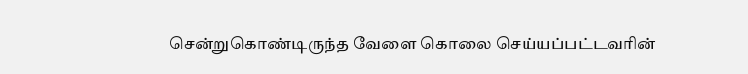சென்றுகொண்டிருந்த வேளை கொலை செய்யப்பட்டவரின்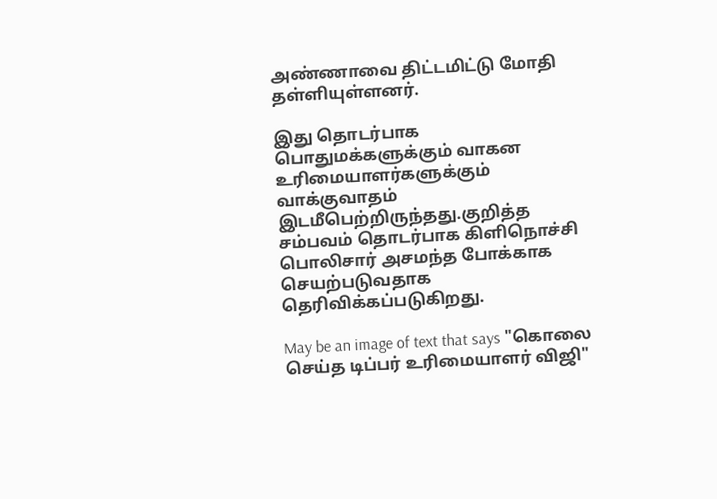அண்ணாவை திட்டமிட்டு மோதி தள்ளியுள்ளனர்.

இது தொடர்பாக பொதுமக்களுக்கும் வாகன உரிமையாளர்களுக்கும் வாக்குவாதம் இடமீபெற்றிருந்தது.குறித்த சம்பவம் தொடர்பாக கிளிநொச்சி பொலிசார் அசமந்த போக்காக செயற்படுவதாக தெரிவிக்கப்படுகிறது.

May be an image of text that says "கொலை செய்த டிப்பர் உரிமையாளர் விஜி"